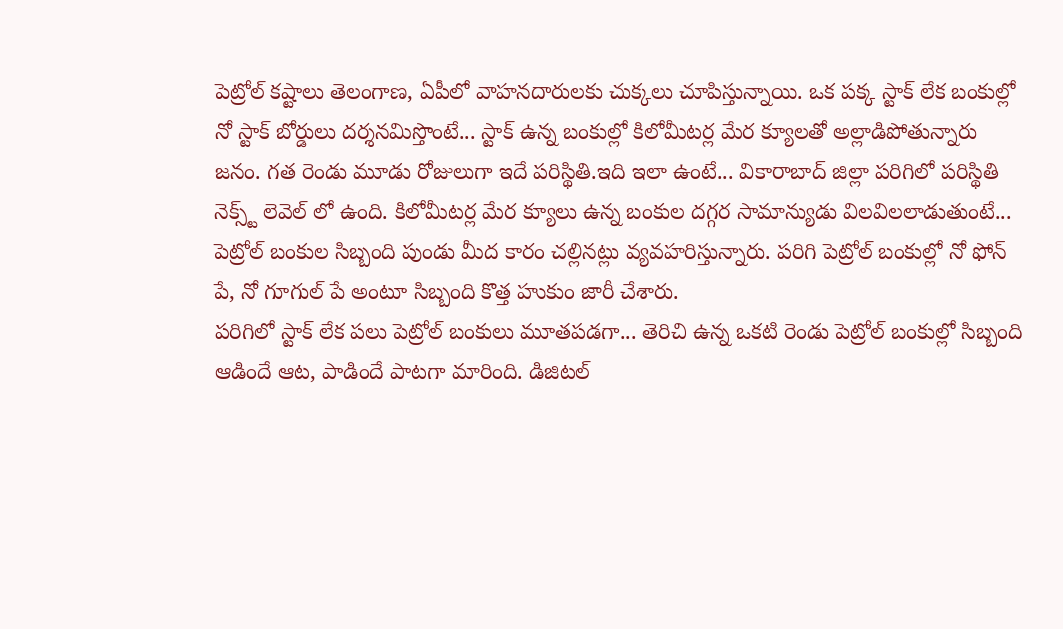పెట్రోల్ కష్టాలు తెలంగాణ, ఏపీలో వాహనదారులకు చుక్కలు చూపిస్తున్నాయి. ఒక పక్క స్టాక్ లేక బంకుల్లో నో స్టాక్ బోర్డులు దర్శనమిస్తొంటే... స్టాక్ ఉన్న బంకుల్లో కిలోమీటర్ల మేర క్యూలతో అల్లాడిపోతున్నారు జనం. గత రెండు మూడు రోజులుగా ఇదే పరిస్థితి.ఇది ఇలా ఉంటే... వికారాబాద్ జిల్లా పరిగిలో పరిస్థితి నెక్స్ట్ లెవెల్ లో ఉంది. కిలోమీటర్ల మేర క్యూలు ఉన్న బంకుల దగ్గర సామాన్యుడు విలవిలలాడుతుంటే... పెట్రోల్ బంకుల సిబ్బంది పుండు మీద కారం చల్లినట్లు వ్యవహరిస్తున్నారు. పరిగి పెట్రోల్ బంకుల్లో నో ఫోన్ పే, నో గూగుల్ పే అంటూ సిబ్బంది కొత్త హుకుం జారీ చేశారు.
పరిగిలో స్టాక్ లేక పలు పెట్రోల్ బంకులు మూతపడగా... తెరిచి ఉన్న ఒకటి రెండు పెట్రోల్ బంకుల్లో సిబ్బంది ఆడిందే ఆట, పాడిందే పాటగా మారింది. డిజిటల్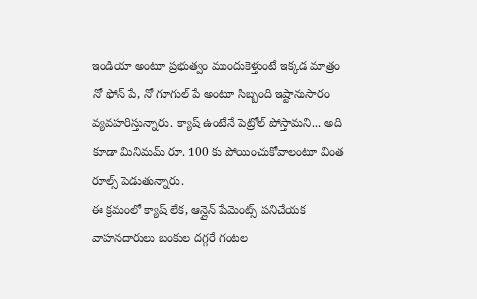ఇండియా అంటూ ప్రభుత్వం ముందుకెళ్తుంటే ఇక్కడ మాత్రం నో ఫోన్ పే, నో గూగుల్ పే అంటూ సిబ్బంది ఇష్టానుసారం వ్యవహరిస్తున్నారు. క్యాష్ ఉంటేనే పెట్రోల్ పోస్తామని... అది కూడా మినిమమ్ రూ. 100 కు పోయించుకోవాలంటూ వింత రూల్స్ పెడుతున్నారు.
ఈ క్రమంలో క్యాష్ లేక, ఆన్లైన్ పేమెంట్స్ పనిచేయక వాహనదారులు బంకుల దగ్గరే గంటల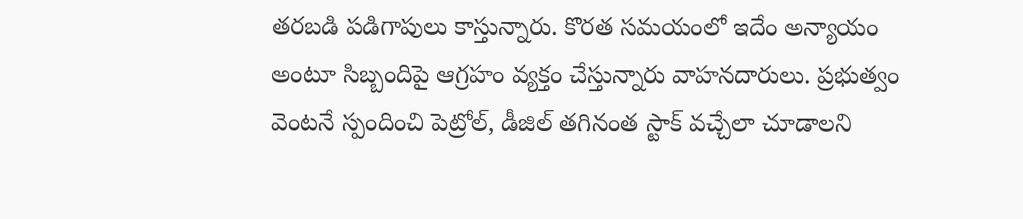తరబడి పడిగాపులు కాస్తున్నారు. కొరత సమయంలో ఇదేం అన్యాయం అంటూ సిబ్బందిపై ఆగ్రహం వ్యక్తం చేస్తున్నారు వాహనదారులు. ప్రభుత్వం వెంటనే స్పందించి పెట్రోల్, డీజిల్ తగినంత స్టాక్ వచ్చేలా చూడాలని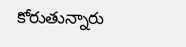కోరుతున్నారు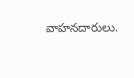వాహనదారులు.